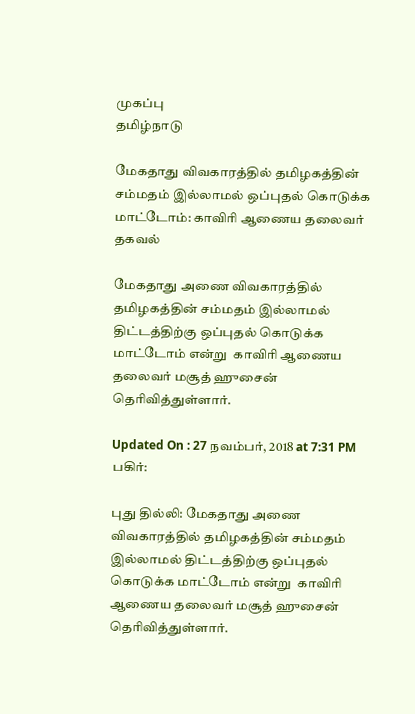முகப்பு
தமிழ்நாடு

மேகதாது விவகாரத்தில் தமிழகத்தின் சம்மதம் இல்லாமல் ஒப்புதல் கொடுக்க மாட்டோம்: காவிரி ஆணைய தலைவர் தகவல்

மேகதாது அணை விவகாரத்தில் தமிழகத்தின் சம்மதம் இல்லாமல் திட்டத்திற்கு ஒப்புதல் கொடுக்க மாட்டோம் என்று  காவிரி ஆணைய தலைவர் மசூத் ஹுசைன்  தெரிவித்துள்ளார்.

Updated On : 27 நவம்பர், 2018 at 7:31 PM
பகிர்:

புது தில்லி: மேகதாது அணை விவகாரத்தில் தமிழகத்தின் சம்மதம் இல்லாமல் திட்டத்திற்கு ஒப்புதல் கொடுக்க மாட்டோம் என்று  காவிரி ஆணைய தலைவர் மசூத் ஹுசைன்  தெரிவித்துள்ளார்.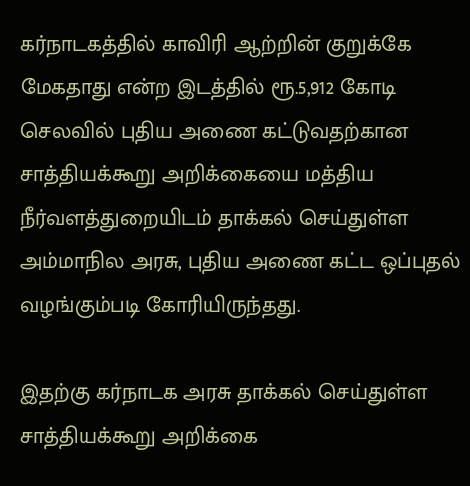கர்நாடகத்தில் காவிரி ஆற்றின் குறுக்கே மேகதாது என்ற இடத்தில் ரூ.5,912 கோடி செலவில் புதிய அணை கட்டுவதற்கான சாத்தியக்கூறு அறிக்கையை மத்திய நீர்வளத்துறையிடம் தாக்கல் செய்துள்ள அம்மாநில அரசு, புதிய அணை கட்ட ஒப்புதல் வழங்கும்படி கோரியிருந்தது.

இதற்கு கர்நாடக அரசு தாக்கல் செய்துள்ள சாத்தியக்கூறு அறிக்கை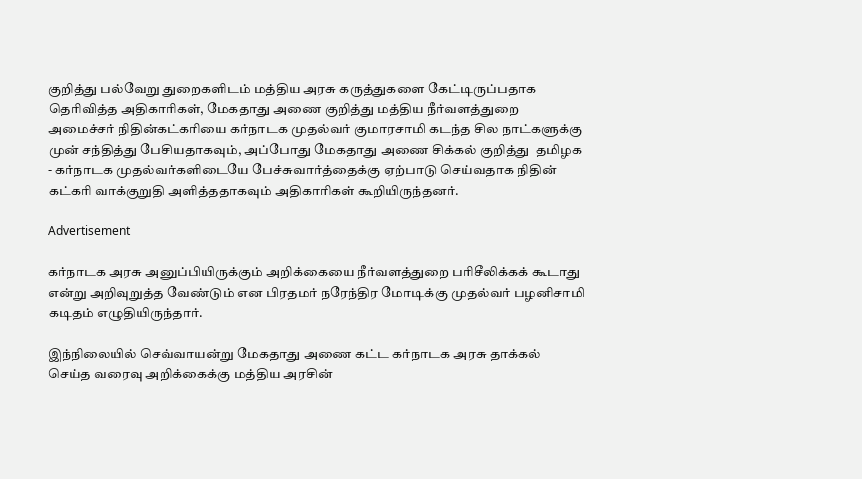குறித்து பல்வேறு துறைகளிடம் மத்திய அரசு கருத்துகளை கேட்டிருப்பதாக தெரிவித்த அதிகாரிகள், மேகதாது அணை குறித்து மத்திய நீர்வளத்துறை அமைச்சர் நிதின்கட்கரியை கர்நாடக முதல்வர் குமாரசாமி கடந்த சில நாட்களுக்கு முன் சந்தித்து பேசியதாகவும், அப்போது மேகதாது அணை சிக்கல் குறித்து  தமிழக - கர்நாடக முதல்வர்களிடையே பேச்சுவார்த்தைக்கு ஏற்பாடு செய்வதாக நிதின் கட்கரி வாக்குறுதி அளித்ததாகவும் அதிகாரிகள் கூறியிருந்தனர்.

Advertisement

கர்நாடக அரசு அனுப்பியிருக்கும் அறிக்கையை நீர்வளத்துறை பரிசீலிக்கக் கூடாது என்று அறிவுறுத்த வேண்டும் என பிரதமர் நரேந்திர மோடிக்கு முதல்வர் பழனிசாமி கடிதம் எழுதியிருந்தார்.

இந்நிலையில் செவ்வாயன்று மேகதாது அணை கட்ட கர்நாடக அரசு தாக்கல் செய்த வரைவு அறிக்கைக்கு மத்திய அரசின்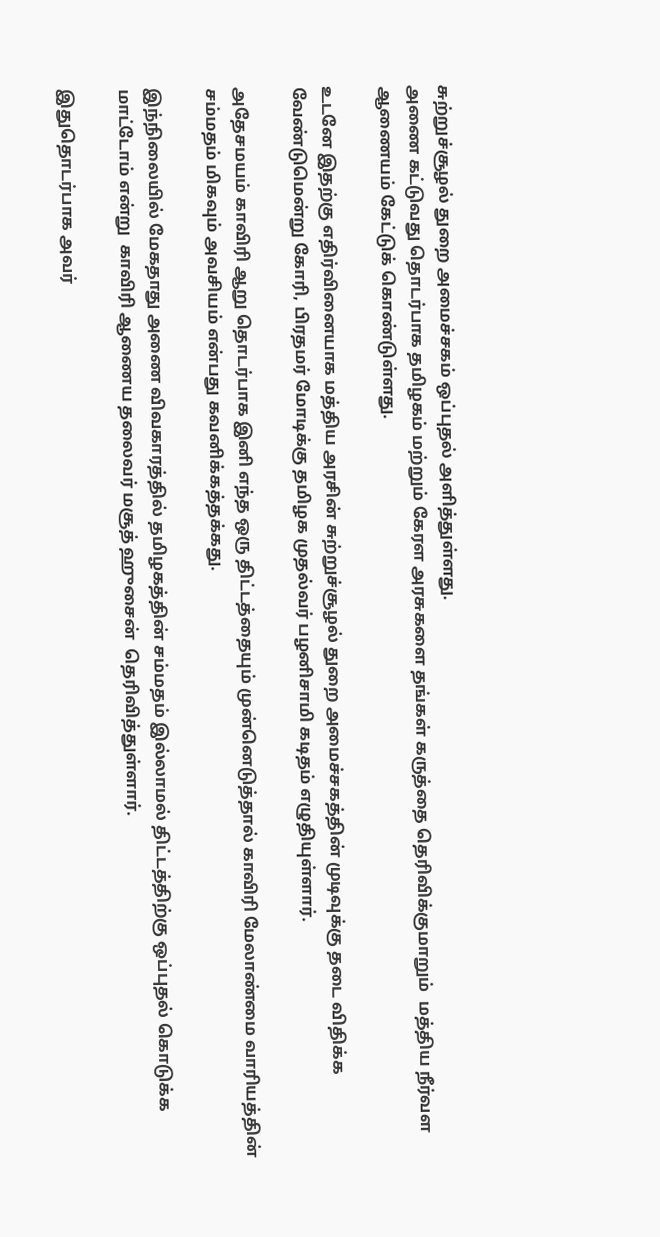சுற்றுச்சூழல் துறை அமைச்சகம் ஒப்புதல் அளித்துள்ளது.
அணை கட்டுவது தொடர்பாக தமிழகம் மற்றும் கேரள அரசுகளை தங்கள் கருத்தை தெரிவிக்குமாறும்  மத்திய நீர்வள ஆணையம் கேட்டுக் கொண்டுள்ளது.

உடனே இதற்கு எதிர்வினையாக மத்திய அரசின் சுற்றுச்சூழல் துறை அமைச்சகத்தின் முடிவுக்கு தடை விதிக்க வேண்டுமென்று கோரி, பிரதமர் மோடிக்கு தமிழக முதல்வர் பழனிசாமி கடிதம் எழுதியுள்ளார்.

அதேசமயம் காவிரி ஆறு தொடர்பாக இனி எந்த ஒரு திட்டத்தையும் முன்னெடுத்தால் காவிரி மேலாண்மை வாரியத்தின் சம்மதம் மிகவும் அவசியம் என்பது கவனிக்கத்தக்கது.

இந்நிலையில் மேகதாது அணை விவகாரத்தில் தமிழகத்தின் சம்மதம் இல்லாமல் திட்டத்திற்கு ஒப்புதல் கொடுக்க மாட்டோம் என்று  காவிரி ஆணைய தலைவர் மசூத் ஹுசைன்  தெரிவித்துள்ளார்.

இதுதொடர்பாக அவர்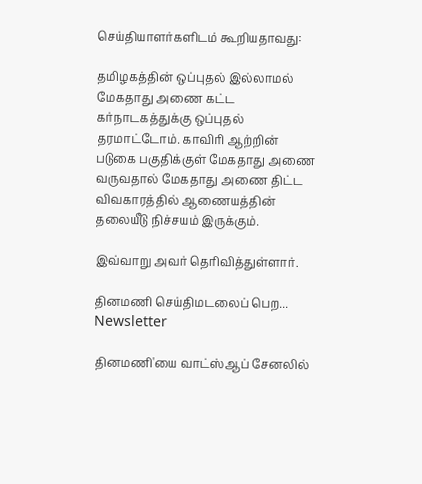செய்தியாளர்களிடம் கூறியதாவது:

தமிழகத்தின் ஒப்புதல் இல்லாமல் மேகதாது அணை கட்ட கர்நாடகத்துக்கு ஒப்புதல் தரமாட்டோம். காவிரி ஆற்றின் படுகை பகுதிக்குள் மேகதாது அணை வருவதால் மேகதாது அணை திட்ட விவகாரத்தில் ஆணையத்தின் தலையீடு நிச்சயம் இருக்கும்.

இவ்வாறு அவர் தெரிவித்துள்ளார்.

தினமணி செய்திமடலைப் பெற... Newsletter

தினமணி'யை வாட்ஸ்ஆப் சேனலில்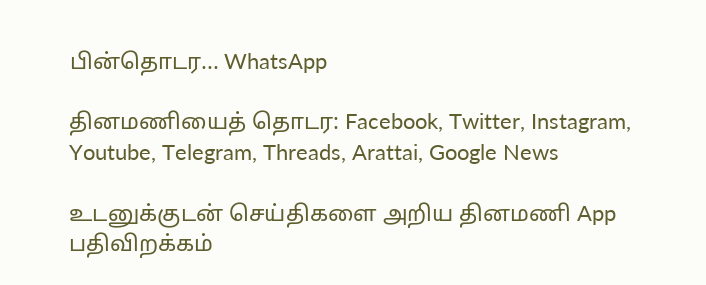பின்தொடர... WhatsApp

தினமணியைத் தொடர: Facebook, Twitter, Instagram, Youtube, Telegram, Threads, Arattai, Google News

உடனுக்குடன் செய்திகளை அறிய தினமணி App பதிவிறக்கம்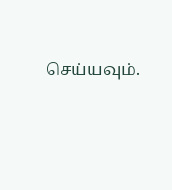செய்யவும்.